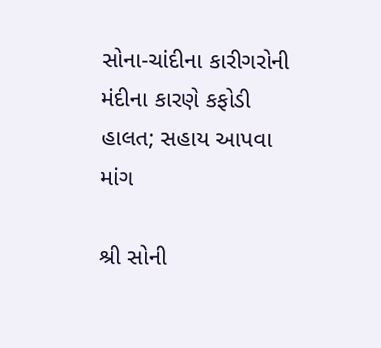સોના-ચાંદીના કારીગરોની મંદીના કારણે કફોડી હાલત; સહાય આપવા માંગ

શ્રી સોની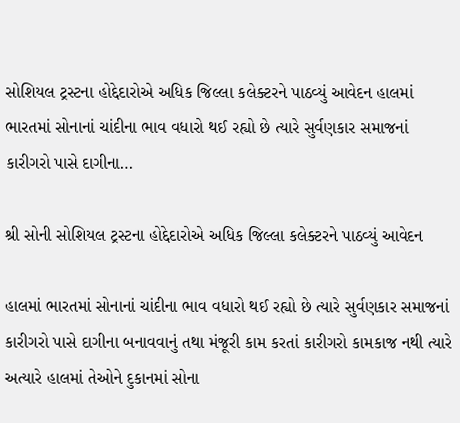સોશિયલ ટ્રસ્ટના હોદ્દેદારોએ અધિક જિલ્લા કલેક્ટરને પાઠવ્યું આવેદન હાલમાં ભારતમાં સોનાનાં ચાંદીના ભાવ વધારો થઈ રહ્યો છે ત્યારે સુર્વણકાર સમાજનાં કારીગરો પાસે દાગીના…

શ્રી સોની સોશિયલ ટ્રસ્ટના હોદ્દેદારોએ અધિક જિલ્લા કલેક્ટરને પાઠવ્યું આવેદન

હાલમાં ભારતમાં સોનાનાં ચાંદીના ભાવ વધારો થઈ રહ્યો છે ત્યારે સુર્વણકાર સમાજનાં કારીગરો પાસે દાગીના બનાવવાનું તથા મંજૂરી કામ કરતાં કારીગરો કામકાજ નથી ત્યારે અત્યારે હાલમાં તેઓને દુકાનમાં સોના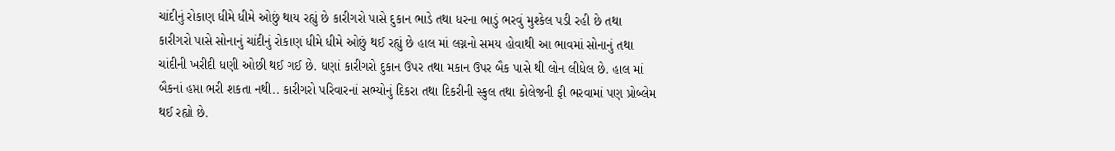ચાંદીનું રોકાણ ધીમે ધીમે ઓછું થાય રહ્યું છે કારીગરો પાસે દુકાન ભાડે તથા ધરના ભાડું ભરવું મુશ્કેલ પડી રહી છે તથા કારીગરો પાસે સોનાનું ચાંદીનું રોકાણ ધીમે ધીમે ઓછું થઈ રહ્યું છે હાલ માં લગ્નનો સમય હોવાથી આ ભાવમાં સોનાનું તથા ચાંદીની ખરીદી ધણી ઓછી થઈ ગઈ છે. ધણાં કારીગરો દુકાન ઉપર તથા મકાન ઉપર બૈક પાસે થી લોન લીધેલ છે. હાલ માં બૈકનાં હપ્તા ભરી શકતા નથી.. કારીગરો પરિવારનાં સભ્યોનું દિકરા તથા દિકરીની સ્કુલ તથા કોલેજની ફી ભરવામાં પણ પ્રોબ્લેમ થઈ રહ્યો છે.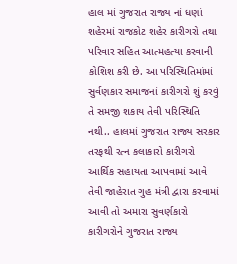હાલ માં ગુજરાત રાજ્ય નાં ધણાં શહેરમાં રાજકોટ શહેર કારીગરો તથા પરિવાર સહિત આત્મહત્યા કરવાની કોશિશ કરી છે. આ પરિસ્થિતિમાંમાં સુર્વણકાર સમાજનાં કારીગરો શું કરવું તે સમજી શકાય તેવી પરિસ્થિતિ નથી.. હાલમાં ગુજરાત રાજ્ય સરકાર તરફથી રત્ન કલાકારો કારીગરો આર્થિક સહાયતા આપવામાં આવે તેવી જાહેરાત ગુહ મંત્રી દ્વારા કરવામાં આવી તો અમારા સુવર્ણકારો કારીગરોને ગુજરાત રાજ્ય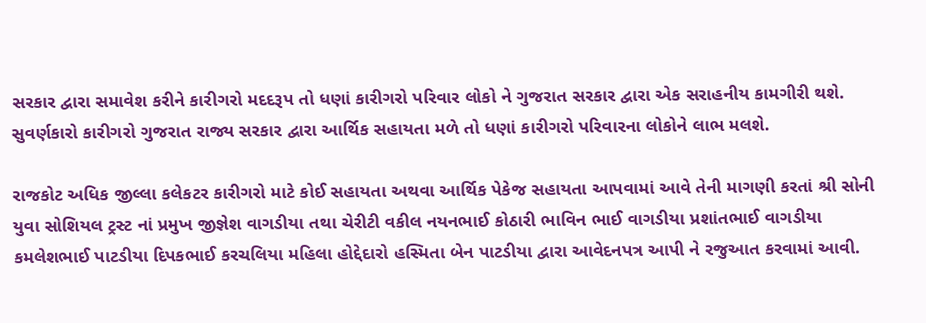સરકાર દ્વારા સમાવેશ કરીને કારીગરો મદદરૂપ તો ધણાં કારીગરો પરિવાર લોકો ને ગુજરાત સરકાર દ્વારા એક સરાહનીય કામગીરી થશે. સુવર્ણકારો કારીગરો ગુજરાત રાજ્ય સરકાર દ્વારા આર્થિક સહાયતા મળે તો ધણાં કારીગરો પરિવારના લોકોને લાભ મલશે.

રાજકોટ અધિક જીલ્લા કલેકટર કારીગરો માટે કોઈ સહાયતા અથવા આર્થિક પેકેજ સહાયતા આપવામાં આવે તેની માગણી કરતાં શ્રી સોની યુવા સોશિયલ ટ્રસ્ટ નાં પ્રમુખ જીજ્ઞેશ વાગડીયા તથા ચેરીટી વકીલ નયનભાઈ કોઠારી ભાવિન ભાઈ વાગડીયા પ્રશાંતભાઈ વાગડીયા કમલેશભાઈ પાટડીયા દિપકભાઈ કરચલિયા મહિલા હોદ્દેદારો હસ્મિતા બેન પાટડીયા દ્વારા આવેદનપત્ર આપી ને રજુઆત કરવામાં આવી.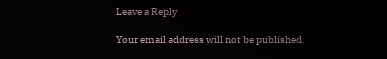Leave a Reply

Your email address will not be published.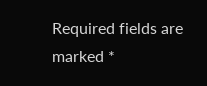Required fields are marked *